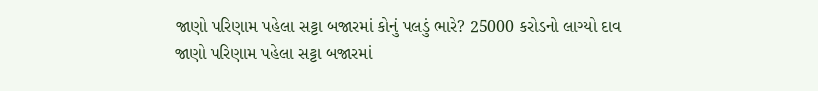જાણો પરિણામ પહેલા સટ્ટા બજારમાં કોનું પલડું ભારે? 25000 કરોડનો લાગ્યો દાવ
જાણો પરિણામ પહેલા સટ્ટા બજારમાં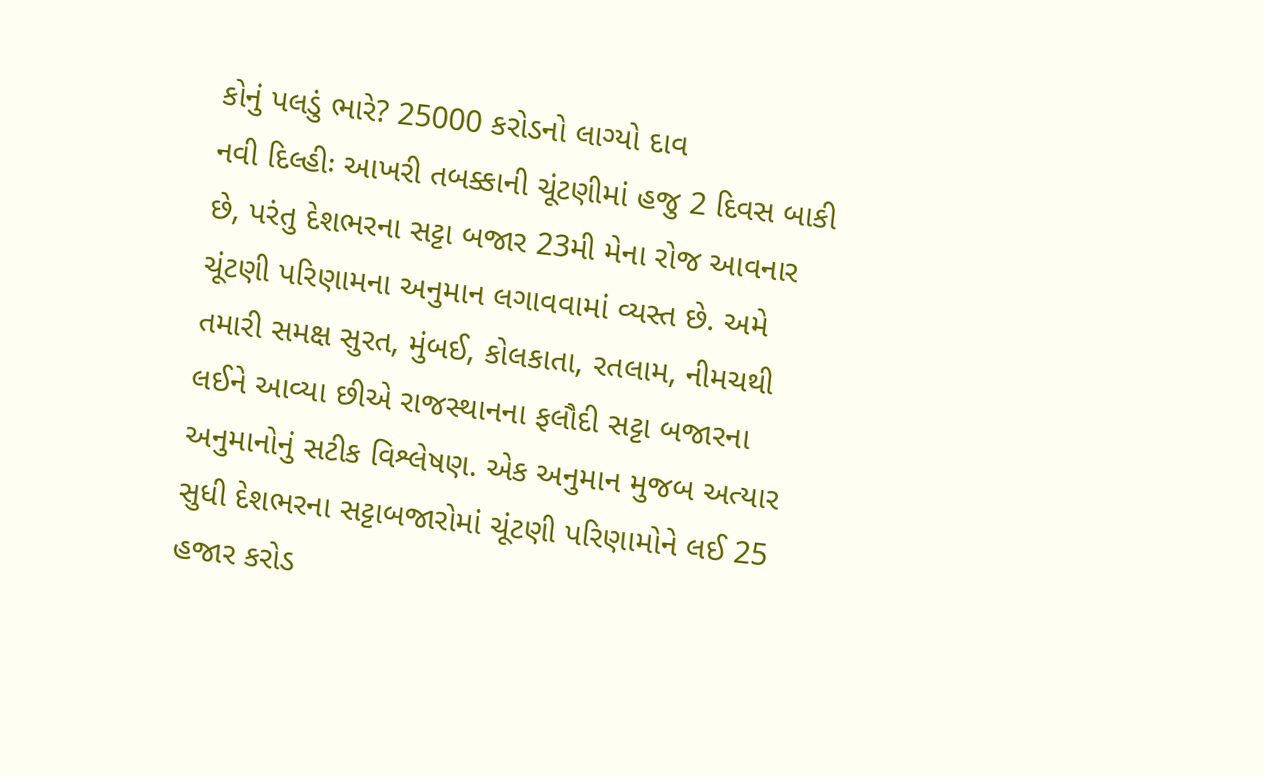કોનું પલડું ભારે? 25000 કરોડનો લાગ્યો દાવ
નવી દિલ્હીઃ આખરી તબક્કાની ચૂંટણીમાં હજુ 2 દિવસ બાકી છે, પરંતુ દેશભરના સટ્ટા બજાર 23મી મેના રોજ આવનાર ચૂંટણી પરિણામના અનુમાન લગાવવામાં વ્યસ્ત છે. અમે તમારી સમક્ષ સુરત, મુંબઈ, કોલકાતા, રતલામ, નીમચથી લઈને આવ્યા છીએ રાજસ્થાનના ફલૌદી સટ્ટા બજારના અનુમાનોનું સટીક વિશ્લેષણ. એક અનુમાન મુજબ અત્યાર સુધી દેશભરના સટ્ટાબજારોમાં ચૂંટણી પરિણામોને લઈ 25 હજાર કરોડ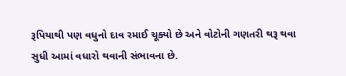રૂપિયાથી પણ વધુનો દાવ રમાઈ ચૂક્યો છે અને વોટોની ગણતરી થરૂ થવા સુધી આમાં વધારો થવાની સંભાવના છે.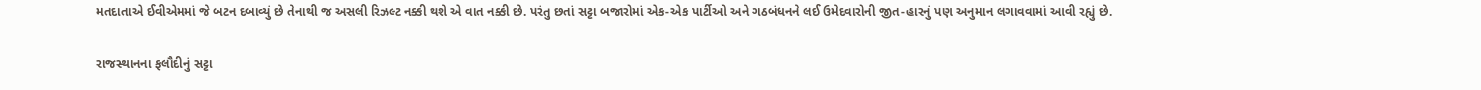મતદાતાએ ઈવીએમમાં જે બટન દબાવ્યું છે તેનાથી જ અસલી રિઝલ્ટ નક્કી થશે એ વાત નક્કી છે. પરંતુ છતાં સટ્ટા બજારોમાં એક-એક પાર્ટીઓ અને ગઠબંધનને લઈ ઉમેદવારોની જીત-હારનું પણ અનુમાન લગાવવામાં આવી રહ્યું છે.

રાજસ્થાનના ફલૌદીનું સટ્ટા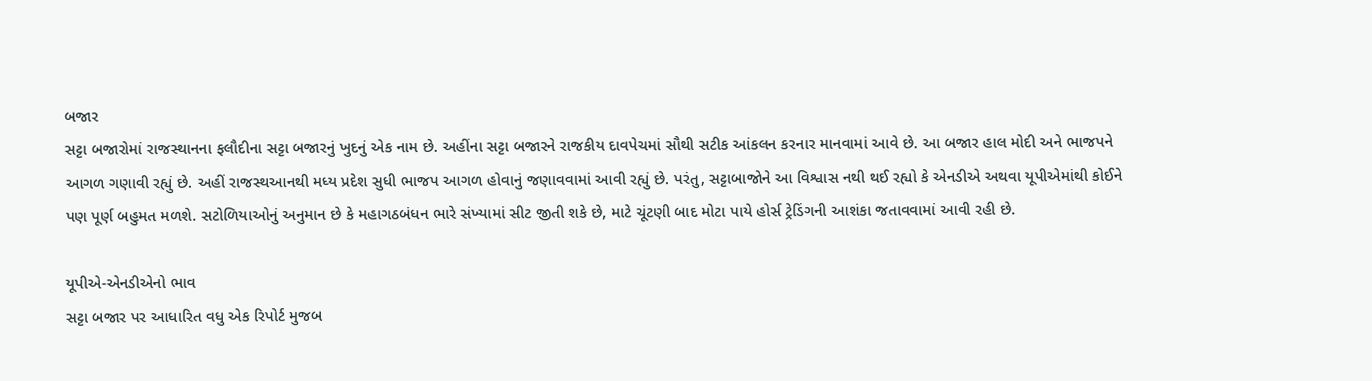બજાર
સટ્ટા બજારોમાં રાજસ્થાનના ફલૌદીના સટ્ટા બજારનું ખુદનું એક નામ છે. અહીંના સટ્ટા બજારને રાજકીય દાવપેચમાં સૌથી સટીક આંકલન કરનાર માનવામાં આવે છે. આ બજાર હાલ મોદી અને ભાજપને આગળ ગણાવી રહ્યું છે. અહીં રાજસ્થઆનથી મધ્ય પ્રદેશ સુધી ભાજપ આગળ હોવાનું જણાવવામાં આવી રહ્યું છે. પરંતુ, સટ્ટાબાજોને આ વિશ્વાસ નથી થઈ રહ્યો કે એનડીએ અથવા યૂપીએમાંથી કોઈને પણ પૂર્ણ બહુમત મળશે. સટોળિયાઓનું અનુમાન છે કે મહાગઠબંધન ભારે સંખ્યામાં સીટ જીતી શકે છે, માટે ચૂંટણી બાદ મોટા પાયે હોર્સ ટ્રેડિંગની આશંકા જતાવવામાં આવી રહી છે.

યૂપીએ-એનડીએનો ભાવ
સટ્ટા બજાર પર આધારિત વધુ એક રિપોર્ટ મુજબ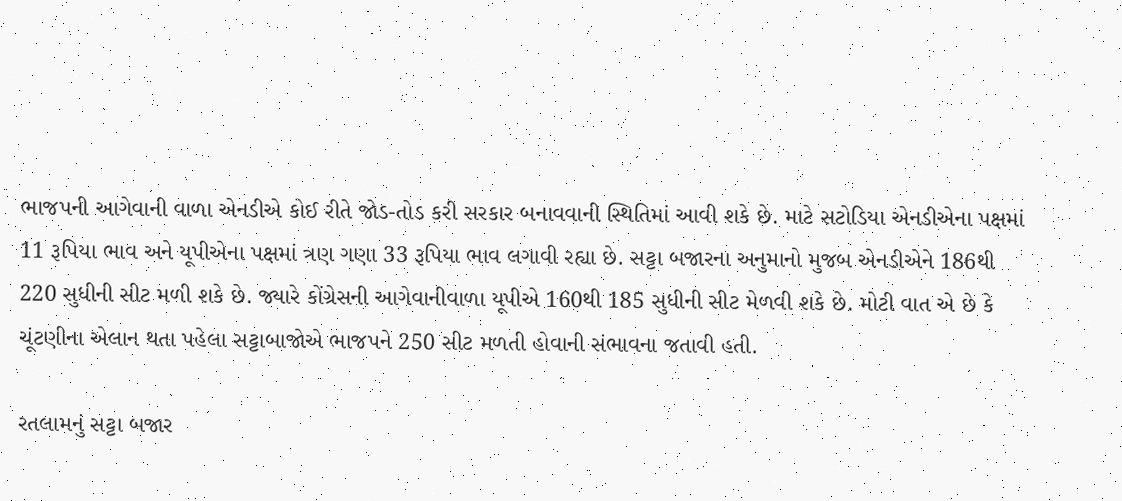ભાજપની આગેવાની વાળા એનડીએ કોઈ રીતે જોડ-તોડ કરી સરકાર બનાવવાની સ્થિતિમાં આવી શકે છે. માટે સટોડિયા એનડીએના પક્ષમાં 11 રૂપિયા ભાવ અને યૂપીએના પક્ષમાં ત્રણ ગણા 33 રૂપિયા ભાવ લગાવી રહ્યા છે. સટ્ટા બજારના અનુમાનો મુજબ એનડીએને 186થી 220 સુધીની સીટ મળી શકે છે. જ્યારે કોંગ્રેસની આગેવાનીવાળા યૂપીએ 160થી 185 સુધીની સીટ મેળવી શકે છે. મોટી વાત એ છે કે ચૂંટણીના એલાન થતા પહેલા સટ્ટાબાજોએ ભાજપને 250 સીટ મળતી હોવાની સંભાવના જતાવી હતી.

રતલામનું સટ્ટા બજાર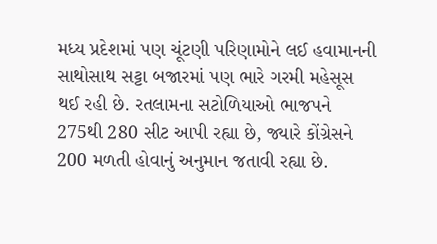મધ્ય પ્રદેશમાં પણ ચૂંટણી પરિણામોને લઈ હવામાનની સાથોસાથ સટ્ટા બજારમાં પણ ભારે ગરમી મહેસૂસ થઈ રહી છે. રતલામના સટોળિયાઓ ભાજપને 275થી 280 સીટ આપી રહ્યા છે, જ્યારે કોંગ્રેસને 200 મળતી હોવાનું અનુમાન જતાવી રહ્યા છે.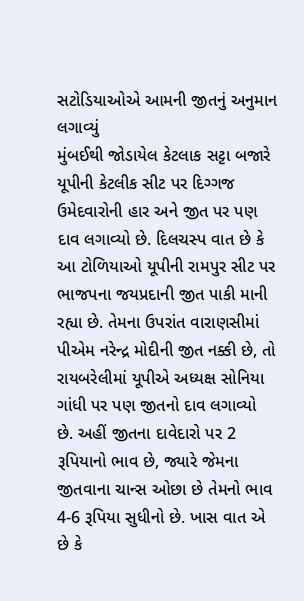સટોડિયાઓએ આમની જીતનું અનુમાન લગાવ્યું
મુંબઈથી જોડાયેલ કેટલાક સટ્ટા બજારે યૂપીની કેટલીક સીટ પર દિગ્ગજ ઉમેદવારોની હાર અને જીત પર પણ દાવ લગાવ્યો છે. દિલચસ્પ વાત છે કે આ ટોળિયાઓ યૂપીની રામપુર સીટ પર ભાજપના જયપ્રદાની જીત પાકી માની રહ્યા છે. તેમના ઉપરાંત વારાણસીમાં પીએમ નરેન્દ્ર મોદીની જીત નક્કી છે, તો રાયબરેલીમાં યૂપીએ અધ્યક્ષ સોનિયા ગાંધી પર પણ જીતનો દાવ લગાવ્યો છે. અહીં જીતના દાવેદારો પર 2 રૂપિયાનો ભાવ છે, જ્યારે જેમના જીતવાના ચાન્સ ઓછા છે તેમનો ભાવ 4-6 રૂપિયા સુધીનો છે. ખાસ વાત એ છે કે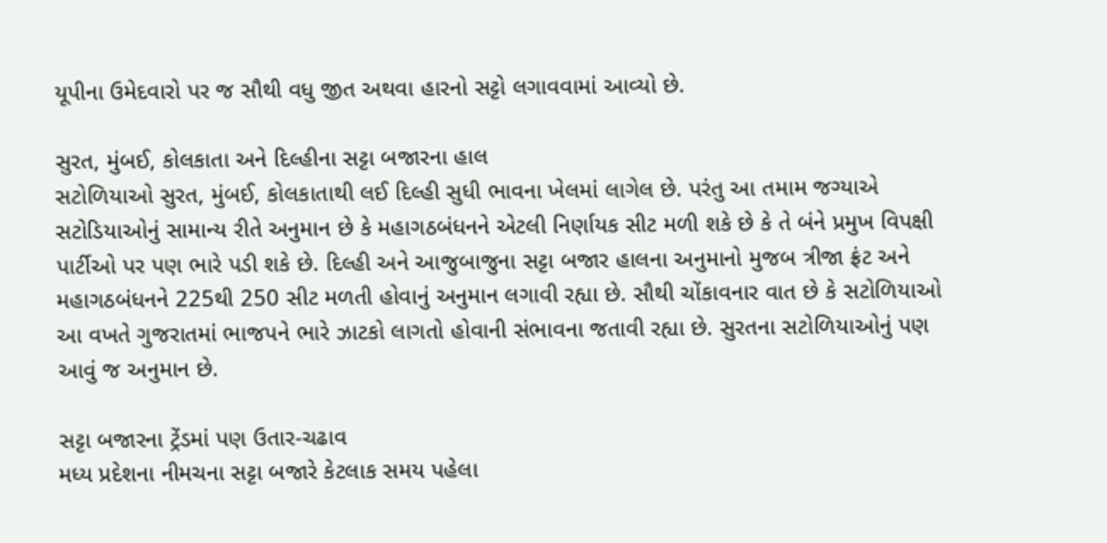યૂપીના ઉમેદવારો પર જ સૌથી વધુ જીત અથવા હારનો સટ્ટો લગાવવામાં આવ્યો છે.

સુરત, મુંબઈ, કોલકાતા અને દિલ્હીના સટ્ટા બજારના હાલ
સટોળિયાઓ સુરત, મુંબઈ, કોલકાતાથી લઈ દિલ્હી સુધી ભાવના ખેલમાં લાગેલ છે. પરંતુ આ તમામ જગ્યાએ સટોડિયાઓનું સામાન્ય રીતે અનુમાન છે કે મહાગઠબંધનને એટલી નિર્ણાયક સીટ મળી શકે છે કે તે બંને પ્રમુખ વિપક્ષી પાર્ટીઓ પર પણ ભારે પડી શકે છે. દિલ્હી અને આજુબાજુના સટ્ટા બજાર હાલના અનુમાનો મુજબ ત્રીજા ફ્રંટ અને મહાગઠબંધનને 225થી 250 સીટ મળતી હોવાનું અનુમાન લગાવી રહ્યા છે. સૌથી ચોંકાવનાર વાત છે કે સટોળિયાઓ આ વખતે ગુજરાતમાં ભાજપને ભારે ઝાટકો લાગતો હોવાની સંભાવના જતાવી રહ્યા છે. સુરતના સટોળિયાઓનું પણ આવું જ અનુમાન છે.

સટ્ટા બજારના ટ્રેંડમાં પણ ઉતાર-ચઢાવ
મધ્ય પ્રદેશના નીમચના સટ્ટા બજારે કેટલાક સમય પહેલા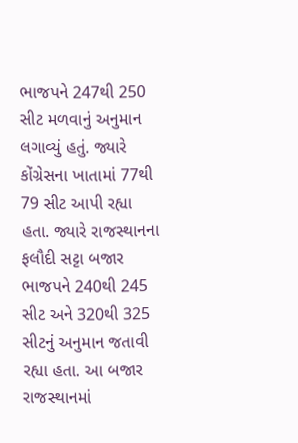ભાજપને 247થી 250 સીટ મળવાનું અનુમાન લગાવ્યું હતું. જ્યારે કોંગ્રેસના ખાતામાં 77થી 79 સીટ આપી રહ્યા હતા. જ્યારે રાજસ્થાનના ફલૌદી સટ્ટા બજાર ભાજપને 240થી 245 સીટ અને 320થી 325 સીટનું અનુમાન જતાવી રહ્યા હતા. આ બજાર રાજસ્થાનમાં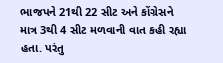ભાજપને 21થી 22 સીટ અને કોંગ્રેસને માત્ર 3થી 4 સીટ મળવાની વાત કહી રહ્યા હતા. પરંતુ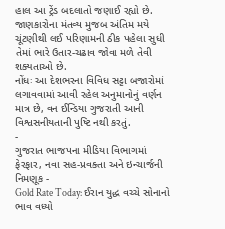હાલ આ ટ્રેંડ બદલાતો જણાઈ રહ્યો છે. જાણકારોના મંતવ્ય મુજબ અંતિમ મયે ચૂંટણીથી લઈ પરિણામની ઠીક પહેલા સુધી તેમાં ભારે ઉતાર-ચઢાવ જોવા મળે તેવી શક્યતાઓ છે.
નોંધઃ આ દેશભરના વિવિધ સટ્ટા બજારોમાં લગાવવામાં આવી રહેલ અનુમાનોનું વર્ણન માત્ર છે, વન ઈન્ડિયા ગુજરાતી આની વિશ્વસનીયતાની પુષ્ટિ નથી કરતું.
-
ગુજરાત ભાજપના મીડિયા વિભાગમાં ફેરફાર, નવા સહ-પ્રવક્તા અને ઇન્ચાર્જની નિમણૂક -
Gold Rate Today: ઈરાન યુદ્ધ વચ્ચે સોનાનો ભાવ વધ્યો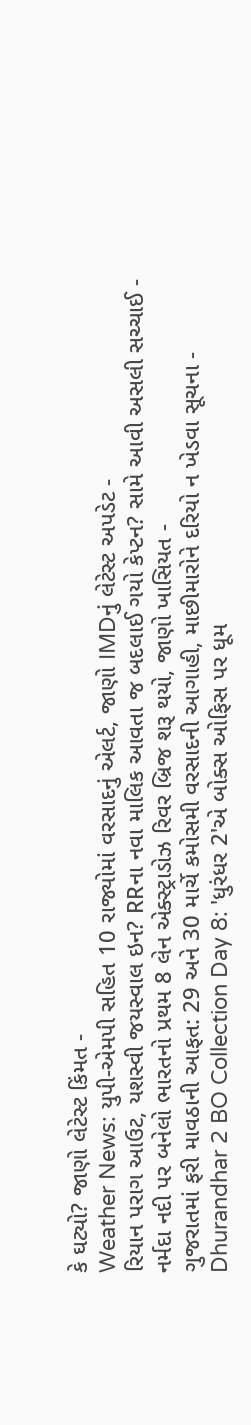કે ઘટ્યો? જાણો લેટેસ્ટ કિંમત -
Weather News: યુપી-એમપી સહિત 10 રાજ્યોમાં વરસાદનું એલર્ટ, જાણો IMDનું લેટેસ્ટ અપડેટ -
રિયાન પરાગ આઉટ, યશસ્વી જયસ્વાલ ઇન? RRના નવા માલિક આવતા જ બદલાઈ ગયો કેપ્ટન? સામે આવી અસલી સચ્ચાઈ -
નર્મદા નદી પર બનેલો ભારતનો પ્રથમ 8 લેન એક્સ્ટ્રાડોઝ રિવર બ્રિજ શરૂ થયો, જાણો ખાસિયત -
ગુજરાતમાં ફરી માવઠાની આફત: 29 અને 30 માર્ચે કમોસમી વરસાદની આગાહી, માછીમારોને દરિયો ન ખેડવા સૂચના -
Dhurandhar 2 BO Collection Day 8: 'ધુરંધર 2'એ બોક્સ ઓફિસ પર ધૂમ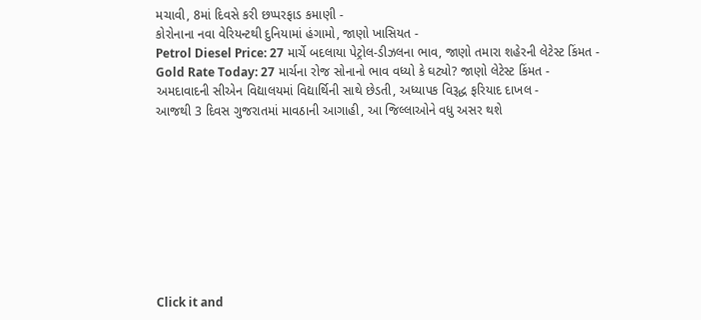મચાવી, 8માં દિવસે કરી છપ્પરફાડ કમાણી -
કોરોનાના નવા વેરિયન્ટથી દુનિયામાં હંગામો, જાણો ખાસિયત -
Petrol Diesel Price: 27 માર્ચે બદલાયા પેટ્રોલ-ડીઝલના ભાવ, જાણો તમારા શહેરની લેટેસ્ટ કિંમત -
Gold Rate Today: 27 માર્ચના રોજ સોનાનો ભાવ વધ્યો કે ઘટ્યો? જાણો લેટેસ્ટ કિંમત -
અમદાવાદની સીએન વિદ્યાલયમાં વિદ્યાર્થિની સાથે છેડતી, અધ્યાપક વિરૂદ્ધ ફરિયાદ દાખલ -
આજથી 3 દિવસ ગુજરાતમાં માવઠાની આગાહી, આ જિલ્લાઓને વધુ અસર થશે









Click it and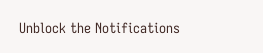Unblock the Notifications